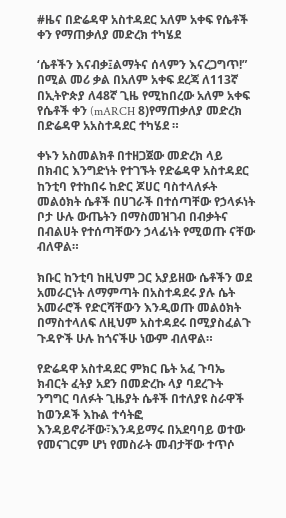#ዜና በድሬዳዋ አስተዳደር አለም አቀፍ የሴቶች ቀን የማጠቃለያ መድረክ ተካሄደ

‘ሴቶችን እናብቃ፤ልማትና ሰላምን እናረጋግጥ!” በሚል መሪ ቃል በአለም አቀፍ ደረጃ ለ113ኛ በኢትዮጵያ ለ48ኛ ጊዜ የሚከበረው አለም አቀፍ የሴቶች ቀን (mARCH 8)የማጠቃለያ መድረክ በድሬዳዋ አአስተዳደር ተካሄደ ።

ቀኑን አስመልክቶ በተዘጋጀው መድረክ ላይ በክብር እንግድነት የተገኙት የድሬዳዋ አስተዳደር ከንቲባ የተከበሩ ከድር ጆሀር ባስተላለፉት መልዕክት ሴቶች በሀገራች በተሰጣቸው የኃላፉነት ቦታ ሁሉ ውጤትን በማስመዝገብ በብቃትና በብልሀት የተሰጣቸውን ኃላፊነት የሚወጡ ናቸው ብለዋል።

ክቡር ከንቲባ ከዚህም ጋር አያይዘው ሴቶችን ወደ አመራርነት ለማምጣት በአስተዳደሩ ያሉ ሴት አመራሮች የድርሻቸውን እንዲወጡ መልዕክት በማስተላለፍ ለዚህም አስተዳደሩ በሚያስፈልጉ ጉዳዮች ሁሉ ከጎናችሁ ነውም ብለዋል።

የድሬዳዋ አስተዳደር ምክር ቤት አፈ ጉባኤ ክብርት ፈትያ አደን በመድረኩ ላያ ባደረጉት ንግግር ባለፉት ጊዜያት ሴቶች በተለያዩ ስራዋች ከወንዶች እኩል ተሳትፎ እንዳይኖራቸው፣እንዳይማሩ በአደባባይ ወተው የመናገርም ሆነ የመስራት መብታቸው ተጥሶ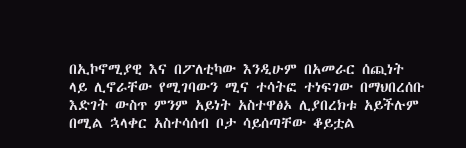በኢኮኖሚያዊ እና በፖለቲካው እንዲሁም በአመራር ሰጪነት ላይ ሊኖራቸው የሚገባውን ሚና ተሳትፎ ተነፍገው በማህበረሰቡ እድገት ውስጥ ምንም አይነት አስተዋፅኦ ሊያበረክቱ አይችሉም በሚል ኋላቀር አስተሳሰብ ቦታ ሳይሰጣቸው ቆይቷል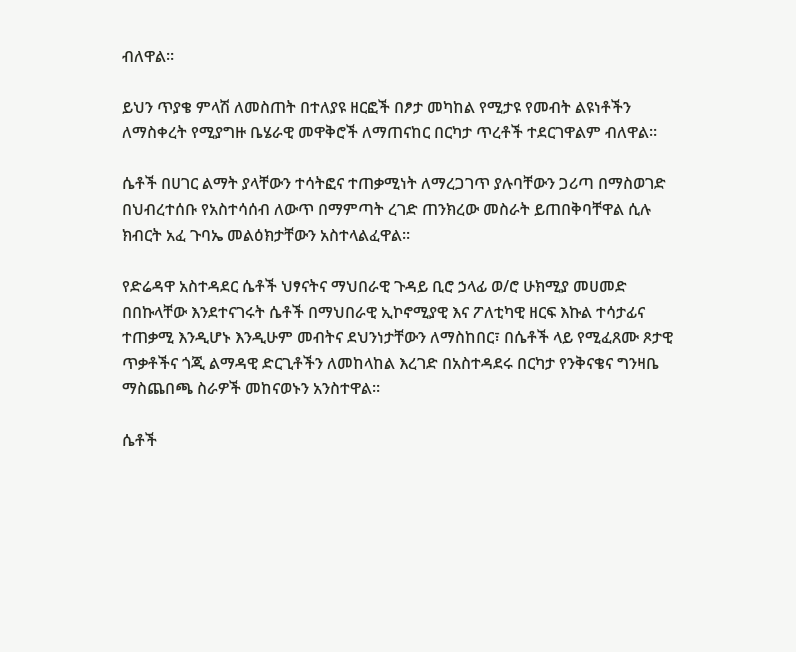ብለዋል።

ይህን ጥያቄ ምላሽ ለመስጠት በተለያዩ ዘርፎች በፆታ መካከል የሚታዩ የመብት ልዩነቶችን ለማስቀረት የሚያግዙ ቤሄራዊ መዋቅሮች ለማጠናከር በርካታ ጥረቶች ተደርገዋልም ብለዋል።

ሴቶች በሀገር ልማት ያላቸውን ተሳትፎና ተጠቃሚነት ለማረጋገጥ ያሉባቸውን ጋሪጣ በማስወገድ በህብረተሰቡ የአስተሳሰብ ለውጥ በማምጣት ረገድ ጠንክረው መስራት ይጠበቅባቸዋል ሲሉ ክብርት አፈ ጉባኤ መልዕክታቸውን አስተላልፈዋል።

የድሬዳዋ አስተዳደር ሴቶች ህፃናትና ማህበራዊ ጉዳይ ቢሮ ኃላፊ ወ/ሮ ሁክሚያ መሀመድ በበኩላቸው እንደተናገሩት ሴቶች በማህበራዊ ኢኮኖሚያዊ እና ፖለቲካዊ ዘርፍ እኩል ተሳታፊና ተጠቃሚ እንዲሆኑ እንዲሁም መብትና ደህንነታቸውን ለማስከበር፣ በሴቶች ላይ የሚፈጸሙ ጾታዊ ጥቃቶችና ጎጂ ልማዳዊ ድርጊቶችን ለመከላከል እረገድ በአስተዳደሩ በርካታ የንቅናቄና ግንዛቤ ማስጨበጫ ስራዎች መከናወኑን አንስተዋል።

ሴቶች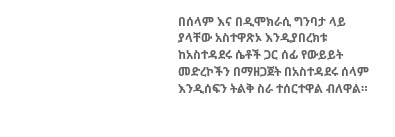በሰላም እና በዲሞክራሲ ግንባታ ላይ ያላቸው አስተዋጽኦ እንዲያበረክቱ ከአስተዳደሩ ሴቶች ጋር ሰፊ የውይይት መድረኮችን በማዘጋጀት በአስተዳደሩ ሰላም እንዲሰፍን ትልቅ ስራ ተሰርተዋል ብለዋል።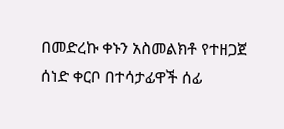በመድረኩ ቀኑን አስመልክቶ የተዘጋጀ ሰነድ ቀርቦ በተሳታፊዋች ሰፊ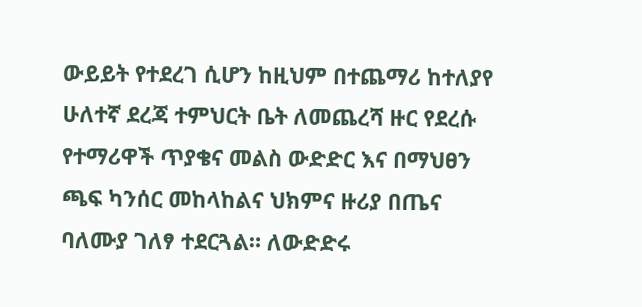ውይይት የተደረገ ሲሆን ከዚህም በተጨማሪ ከተለያየ ሁለተኛ ደረጃ ተምህርት ቤት ለመጨረሻ ዙር የደረሱ የተማሪዋች ጥያቄና መልስ ውድድር እና በማህፀን ጫፍ ካንሰር መከላከልና ህክምና ዙሪያ በጤና ባለሙያ ገለፃ ተደርጓል። ለውድድሩ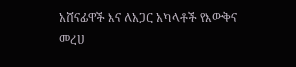አሸናፊዋች እና ለአጋር አካላቶች የእውቅና መረሀ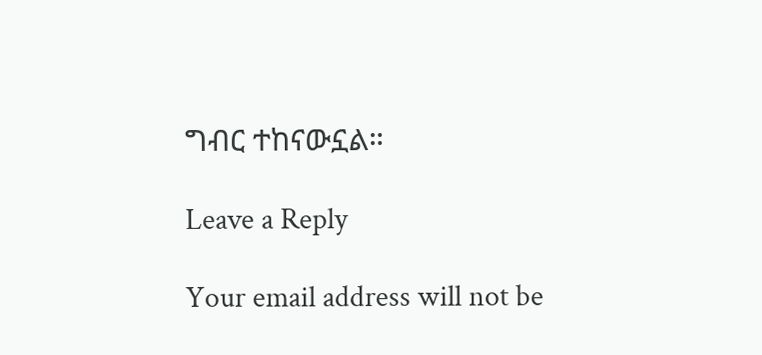ግብር ተከናውኗል።

Leave a Reply

Your email address will not be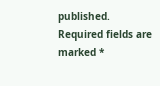published. Required fields are marked *